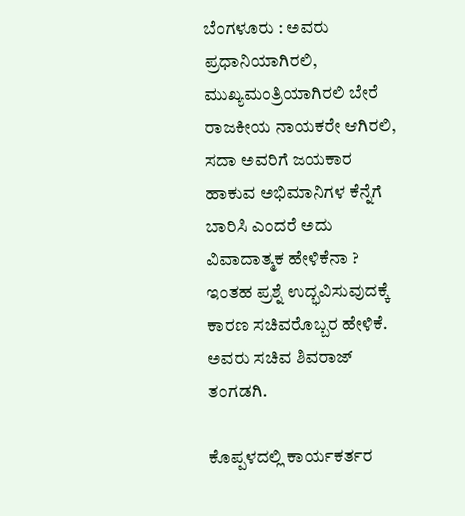ಬೆಂಗಳೂರು : ಅವರು ಪ್ರಧಾನಿಯಾಗಿರಲಿ, ಮುಖ್ಯಮಂತ್ರಿಯಾಗಿರಲಿ ಬೇರೆ ರಾಜಕೀಯ ನಾಯಕರೇ ಆಗಿರಲಿ, ಸದಾ ಅವರಿಗೆ ಜಯಕಾರ ಹಾಕುವ ಅಭಿಮಾನಿಗಳ ಕೆನ್ನೆಗೆ ಬಾರಿಸಿ ಎಂದರೆ ಅದು ವಿವಾದಾತ್ಮಕ ಹೇಳಿಕೆನಾ ? ಇಂತಹ ಪ್ರಶ್ನೆ ಉದ್ಭವಿಸುವುದಕ್ಕೆ ಕಾರಣ ಸಚಿವರೊಬ್ಬರ ಹೇಳಿಕೆ. ಅವರು ಸಚಿವ ಶಿವರಾಜ್ ತಂಗಡಗಿ.

ಕೊಪ್ಪಳದಲ್ಲಿ ಕಾರ್ಯಕರ್ತರ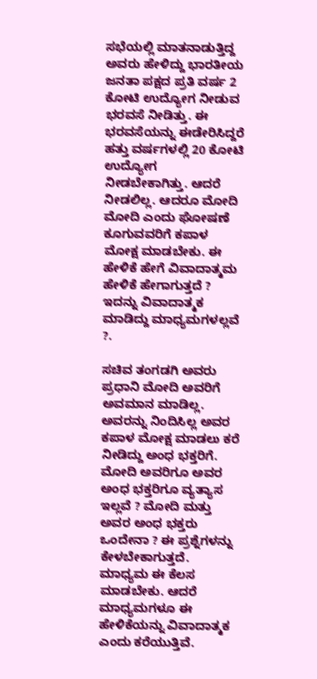ಸಭೆಯಲ್ಲಿ ಮಾತನಾಡುತ್ತಿದ್ದ ಅವರು ಹೇಳಿದ್ದು ಭಾರತೀಯ ಜನತಾ ಪಕ್ಷದ ಪ್ರತಿ ವರ್ಷ 2 ಕೋಟಿ ಉದ್ಯೋಗ ನೀಡುವ ಭರವಸೆ ನೀಡಿತ್ತು. ಈ ಭರವಸೆಯನ್ನು ಈಡೇರಿಸಿದ್ದರೆ ಹತ್ತು ವರ್ಷಗಳಲ್ಲಿ 20 ಕೋಟಿ ಉದ್ಯೋಗ ನೀಡಬೇಕಾಗಿತ್ತು. ಆದರೆ ನೀಡಲಿಲ್ಲ. ಆದರೂ ಮೋದಿ ಮೋದಿ ಎಂದು ಘೋಷಣೆ ಕೂಗುವವರಿಗೆ ಕಪಾಳ ಮೋಕ್ಷ ಮಾಡಬೇಕು. ಈ ಹೇಳಿಕೆ ಹೇಗೆ ವಿವಾದಾತ್ಮಮ ಹೇಳಿಕೆ ಹೇಗಾಗುತ್ತದೆ ? ಇದನ್ನು ವಿವಾದಾತ್ಮಕ ಮಾಡಿದ್ದು ಮಾಧ್ಯಮಗಳಲ್ಲವೆ ?.

ಸಚಿವ ತಂಗಡಗಿ ಅವರು ಪ್ರಧಾನಿ ಮೋದಿ ಅವರಿಗೆ ಅವಮಾನ ಮಾಡಿಲ್ಲ. ಅವರನ್ನು ನಿಂದಿಸಿಲ್ಲ ಅವರ ಕಪಾಳ ಮೋಕ್ಷ ಮಾಡಲು ಕರೆ ನೀಡಿದ್ದು ಅಂಧ ಭಕ್ತರಿಗೆ. ಮೋದಿ ಅವರಿಗೂ ಅವರ ಅಂಧ ಭಕ್ತರಿಗೂ ವ್ಯತ್ಯಾಸ ಇಲ್ಲವೆ ? ಮೋದಿ ಮತ್ತು ಅವರ ಅಂಧ ಭಕ್ತರು ಒಂದೇನಾ ? ಈ ಪ್ರಶ್ನೆಗಳನ್ನು ಕೇಳಬೇಕಾಗುತ್ತದೆ. ಮಾಧ್ಯಮ ಈ ಕೆಲಸ ಮಾಡಬೇಕು. ಆದರೆ ಮಾಧ್ಯಮಗಳೂ ಈ ಹೇಳಿಕೆಯನ್ನು ವಿವಾದಾತ್ಮಕ ಎಂದು ಕರೆಯುತ್ತಿವೆ.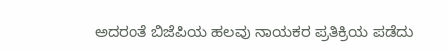ಅದರಂತೆ ಬಿಜೆಪಿಯ ಹಲವು ನಾಯಕರ ಪ್ರತಿಕ್ರಿಯ ಪಡೆದು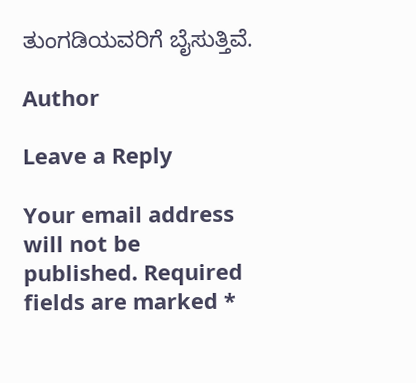ತುಂಗಡಿಯವರಿಗೆ ಬೈಸುತ್ತಿವೆ.

Author

Leave a Reply

Your email address will not be published. Required fields are marked *